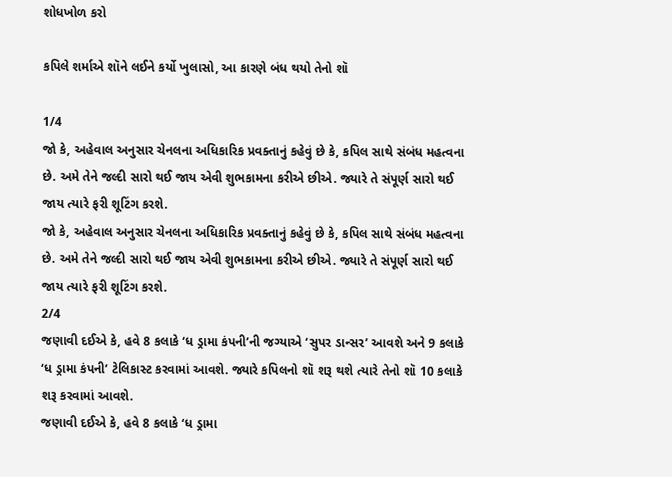શોધખોળ કરો

કપિલે શર્માએ શૉને લઈને કર્યો ખુલાસો, આ કારણે બંધ થયો તેનો શૉ

1/4
જો કે, અહેવાલ અનુસાર ચેનલના અધિકારિક પ્રવક્તાનું કહેવું છે કે, કપિલ સાથે સંબંધ મહત્વના છે. અમે તેને જલ્દી સારો થઈ જાય એવી શુભકામના કરીએ છીએ. જ્યારે તે સંપૂર્ણ સારો થઈ જાય ત્યારે ફરી શૂટિંગ કરશે.
જો કે, અહેવાલ અનુસાર ચેનલના અધિકારિક પ્રવક્તાનું કહેવું છે કે, કપિલ સાથે સંબંધ મહત્વના છે. અમે તેને જલ્દી સારો થઈ જાય એવી શુભકામના કરીએ છીએ. જ્યારે તે સંપૂર્ણ સારો થઈ જાય ત્યારે ફરી શૂટિંગ કરશે.
2/4
જણાવી દઈએ કે, હવે 8 કલાકે ‘ધ ડ્રામા કંપની’ની જગ્યાએ ‘સુપર ડાન્સર’ આવશે અને 9 કલાકે ‘ધ ડ્રામા કંપની’ ટેલિકાસ્ટ કરવામાં આવશે. જ્યારે કપિલનો શૉ શરૂ થશે ત્યારે તેનો શૉ 10 કલાકે શરૂ કરવામાં આવશે.
જણાવી દઈએ કે, હવે 8 કલાકે ‘ધ ડ્રામા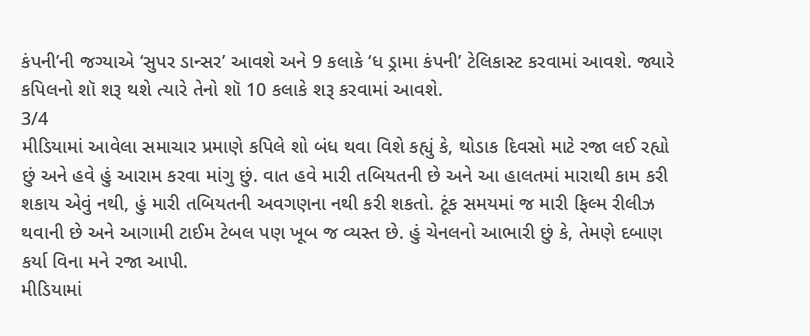કંપની’ની જગ્યાએ ‘સુપર ડાન્સર’ આવશે અને 9 કલાકે ‘ધ ડ્રામા કંપની’ ટેલિકાસ્ટ કરવામાં આવશે. જ્યારે કપિલનો શૉ શરૂ થશે ત્યારે તેનો શૉ 10 કલાકે શરૂ કરવામાં આવશે.
3/4
મીડિયામાં આવેલા સમાચાર પ્રમાણે કપિલે શો બંધ થવા વિશે કહ્યું કે, થોડાક દિવસો માટે રજા લઈ રહ્યો છું અને હવે હું આરામ કરવા માંગુ છું. વાત હવે મારી તબિયતની છે અને આ હાલતમાં મારાથી કામ કરી શકાય એવું નથી, હું મારી તબિયતની અવગણના નથી કરી શકતો. ટૂંક સમયમાં જ મારી ફિલ્મ રીલીઝ થવાની છે અને આગામી ટાઈમ ટેબલ પણ ખૂબ જ વ્યસ્ત છે. હું ચેનલનો આભારી છું કે, તેમણે દબાણ કર્યા વિના મને રજા આપી.
મીડિયામાં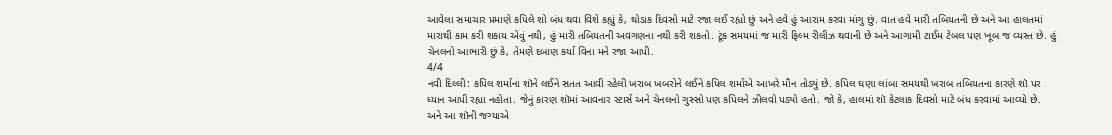આવેલા સમાચાર પ્રમાણે કપિલે શો બંધ થવા વિશે કહ્યું કે, થોડાક દિવસો માટે રજા લઈ રહ્યો છું અને હવે હું આરામ કરવા માંગુ છું. વાત હવે મારી તબિયતની છે અને આ હાલતમાં મારાથી કામ કરી શકાય એવું નથી, હું મારી તબિયતની અવગણના નથી કરી શકતો. ટૂંક સમયમાં જ મારી ફિલ્મ રીલીઝ થવાની છે અને આગામી ટાઈમ ટેબલ પણ ખૂબ જ વ્યસ્ત છે. હું ચેનલનો આભારી છું કે, તેમણે દબાણ કર્યા વિના મને રજા આપી.
4/4
નવી દિલ્લી: કપિલ શર્માના શૉને લઈને સતત આવી રહેલી ખરાબ ખબરોને લઈને કપિલ શર્માએ આખરે મૌન તોડ્યું છે. કપિલ ઘણા લાંબા સમયથી ખરાબ તબિયતના કારણે શૉ પર ધ્યાન આપી રહ્યા નહોતા. જેનું કારણ શૉમાં આવનાર સ્ટાર્સ અને ચેનલનો ગુસ્સો પણ કપિલને ઝીલવો પડ્યો હતો. જો કે, હાલમાં શૉ કેટલાક દિવસો માટે બંધ કરવામાં આવ્યો છે. અને આ શૉની જગ્યાએ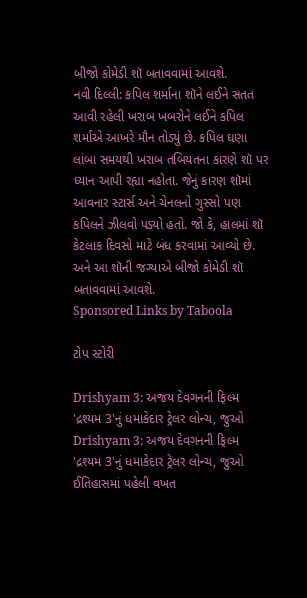બીજો કોમેડી શૉ બતાવવામાં આવશે.
નવી દિલ્લી: કપિલ શર્માના શૉને લઈને સતત આવી રહેલી ખરાબ ખબરોને લઈને કપિલ શર્માએ આખરે મૌન તોડ્યું છે. કપિલ ઘણા લાંબા સમયથી ખરાબ તબિયતના કારણે શૉ પર ધ્યાન આપી રહ્યા નહોતા. જેનું કારણ શૉમાં આવનાર સ્ટાર્સ અને ચેનલનો ગુસ્સો પણ કપિલને ઝીલવો પડ્યો હતો. જો કે, હાલમાં શૉ કેટલાક દિવસો માટે બંધ કરવામાં આવ્યો છે. અને આ શૉની જગ્યાએ બીજો કોમેડી શૉ બતાવવામાં આવશે.
Sponsored Links by Taboola

ટોપ સ્ટોરી

Drishyam 3: અજય દેવગનની ફિલ્મ 'દ્રશ્યમ 3'નું ધમાકેદાર ટ્રેલર લોન્ચ, જુઓ
Drishyam 3: અજય દેવગનની ફિલ્મ 'દ્રશ્યમ 3'નું ધમાકેદાર ટ્રેલર લોન્ચ, જુઓ
ઈતિહાસમાં પહેલી વખત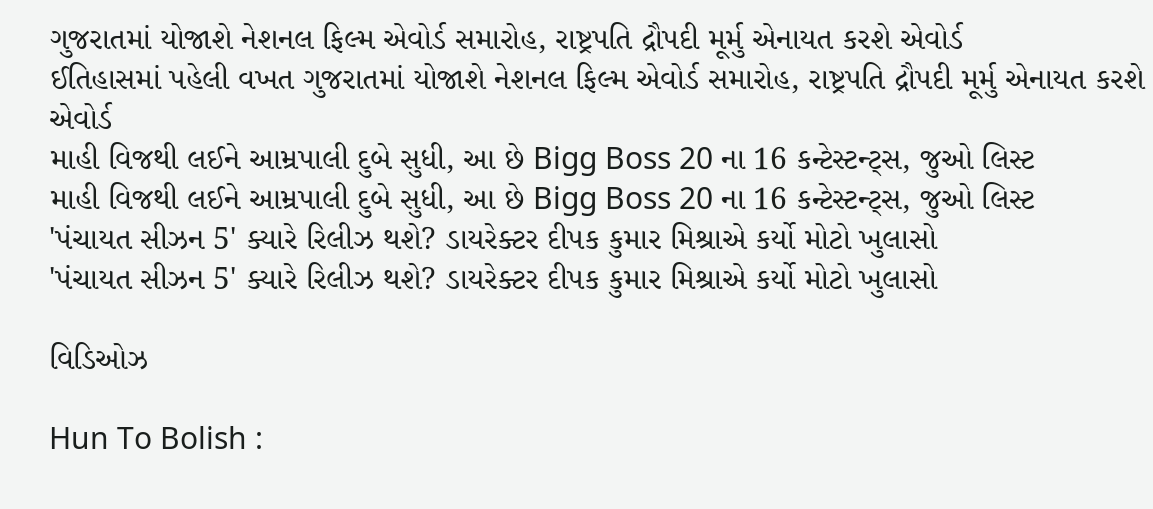ગુજરાતમાં યોજાશે નેશનલ ફિલ્મ એવોર્ડ સમારોહ, રાષ્ટ્રપતિ દ્રૌપદી મૂર્મુ એનાયત કરશે એવોર્ડ
ઈતિહાસમાં પહેલી વખત ગુજરાતમાં યોજાશે નેશનલ ફિલ્મ એવોર્ડ સમારોહ, રાષ્ટ્રપતિ દ્રૌપદી મૂર્મુ એનાયત કરશે એવોર્ડ
માહી વિજથી લઈને આમ્રપાલી દુબે સુધી, આ છે Bigg Boss 20 ના 16 કન્ટેસ્ટન્ટ્સ, જુઓ લિસ્ટ
માહી વિજથી લઈને આમ્રપાલી દુબે સુધી, આ છે Bigg Boss 20 ના 16 કન્ટેસ્ટન્ટ્સ, જુઓ લિસ્ટ
'પંચાયત સીઝન 5' ક્યારે રિલીઝ થશે? ડાયરેક્ટર દીપક કુમાર મિશ્રાએ કર્યો મોટો ખુલાસો
'પંચાયત સીઝન 5' ક્યારે રિલીઝ થશે? ડાયરેક્ટર દીપક કુમાર મિશ્રાએ કર્યો મોટો ખુલાસો

વિડિઓઝ

Hun To Bolish :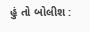હું તો બોલીશ :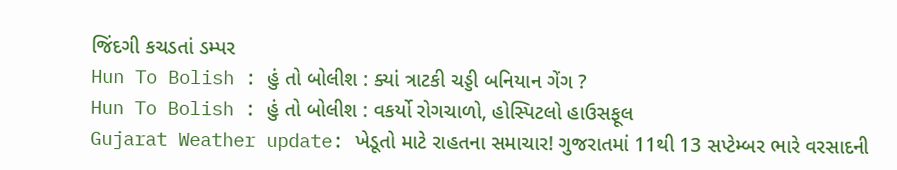જિંદગી કચડતાં ડમ્પર
Hun To Bolish : હું તો બોલીશ : ક્યાં ત્રાટકી ચડ્ડી બનિયાન ગેંગ ?
Hun To Bolish : હું તો બોલીશ : વકર્યો રોગચાળો, હોસ્પિટલો હાઉસફૂલ
Gujarat Weather update: ખેડૂતો માટે રાહતના સમાચાર! ગુજરાતમાં 11થી 13 સપ્ટેમ્બર ભારે વરસાદની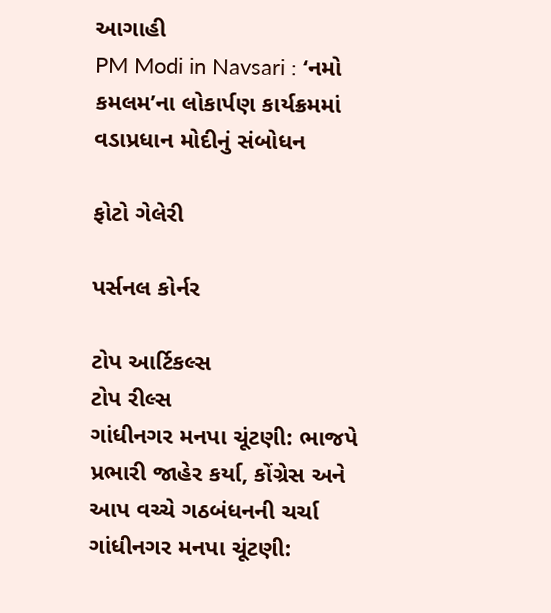આગાહી
PM Modi in Navsari : ‘નમો કમલમ’ના લોકાર્પણ કાર્યક્રમમાં વડાપ્રધાન મોદીનું સંબોધન

ફોટો ગેલેરી

પર્સનલ કોર્નર

ટોપ આર્ટિકલ્સ
ટોપ રીલ્સ
ગાંધીનગર મનપા ચૂંટણી: ભાજપે પ્રભારી જાહેર કર્યા, કોંગ્રેસ અને આપ વચ્ચે ગઠબંધનની ચર્ચા
ગાંધીનગર મનપા ચૂંટણી: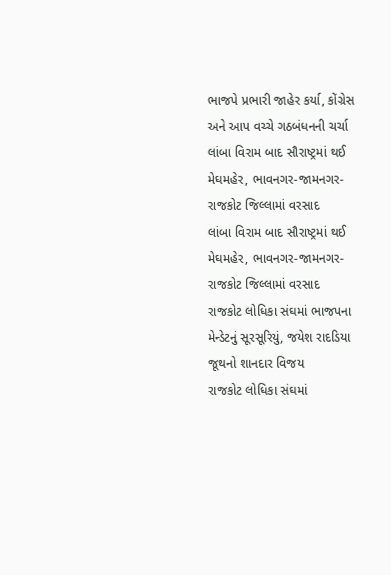ભાજપે પ્રભારી જાહેર કર્યા, કોંગ્રેસ અને આપ વચ્ચે ગઠબંધનની ચર્ચા
લાંબા વિરામ બાદ સૌરાષ્ટ્રમાં થઈ મેઘમહેર, ભાવનગર-જામનગર-રાજકોટ જિલ્લામાં વરસાદ
લાંબા વિરામ બાદ સૌરાષ્ટ્રમાં થઈ મેઘમહેર, ભાવનગર-જામનગર-રાજકોટ જિલ્લામાં વરસાદ
રાજકોટ લોધિકા સંઘમાં ભાજપના મેન્ડેટનું સૂરસૂરિયું, જયેશ રાદડિયા જૂથનો શાનદાર વિજય
રાજકોટ લોધિકા સંઘમાં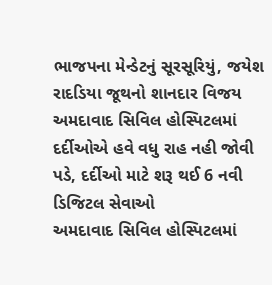ભાજપના મેન્ડેટનું સૂરસૂરિયું, જયેશ રાદડિયા જૂથનો શાનદાર વિજય
અમદાવાદ સિવિલ હોસ્પિટલમાં દર્દીઓએ હવે વધુ રાહ નહી જોવી પડે, દર્દીઓ માટે શરૂ થઈ 6 નવી ડિજિટલ સેવાઓ
અમદાવાદ સિવિલ હોસ્પિટલમાં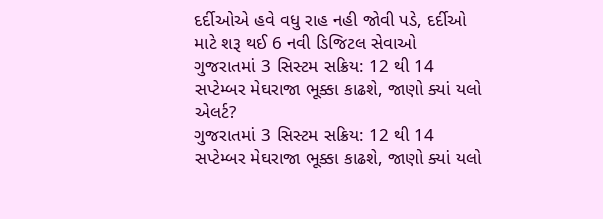દર્દીઓએ હવે વધુ રાહ નહી જોવી પડે, દર્દીઓ માટે શરૂ થઈ 6 નવી ડિજિટલ સેવાઓ
ગુજરાતમાં 3 સિસ્ટમ સક્રિય: 12 થી 14 સપ્ટેમ્બર મેઘરાજા ભૂક્કા કાઢશે, જાણો ક્યાં યલો એલર્ટ?
ગુજરાતમાં 3 સિસ્ટમ સક્રિય: 12 થી 14 સપ્ટેમ્બર મેઘરાજા ભૂક્કા કાઢશે, જાણો ક્યાં યલો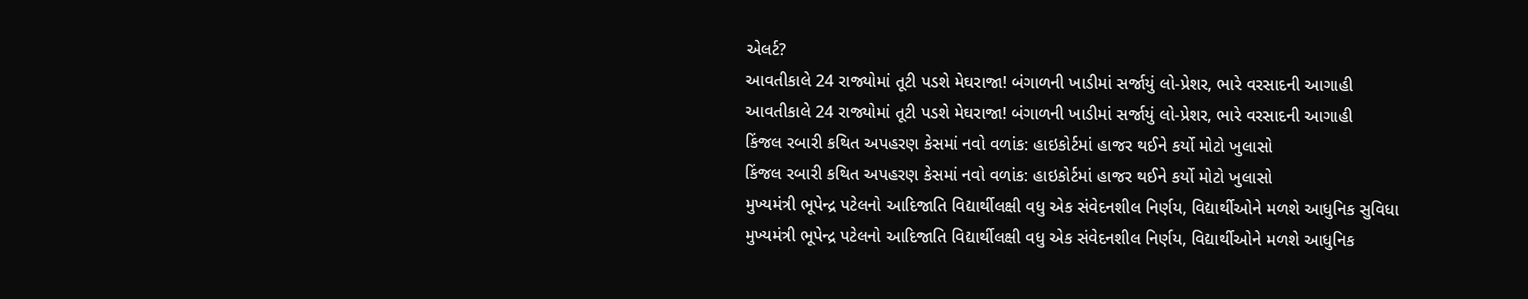એલર્ટ?
આવતીકાલે 24 રાજ્યોમાં તૂટી પડશે મેઘરાજા! બંગાળની ખાડીમાં સર્જાયું લો-પ્રેશર, ભારે વરસાદની આગાહી
આવતીકાલે 24 રાજ્યોમાં તૂટી પડશે મેઘરાજા! બંગાળની ખાડીમાં સર્જાયું લો-પ્રેશર, ભારે વરસાદની આગાહી
કિંજલ રબારી કથિત અપહરણ કેસમાં નવો વળાંક: હાઇકોર્ટમાં હાજર થઈને કર્યો મોટો ખુલાસો
કિંજલ રબારી કથિત અપહરણ કેસમાં નવો વળાંક: હાઇકોર્ટમાં હાજર થઈને કર્યો મોટો ખુલાસો
મુખ્યમંત્રી ભૂપેન્દ્ર પટેલનો આદિજાતિ વિદ્યાર્થીલક્ષી વધુ એક સંવેદનશીલ નિર્ણય, વિદ્યાર્થીઓને મળશે આધુનિક સુવિધા
મુખ્યમંત્રી ભૂપેન્દ્ર પટેલનો આદિજાતિ વિદ્યાર્થીલક્ષી વધુ એક સંવેદનશીલ નિર્ણય, વિદ્યાર્થીઓને મળશે આધુનિક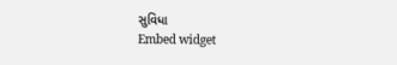સુવિધા
Embed widget